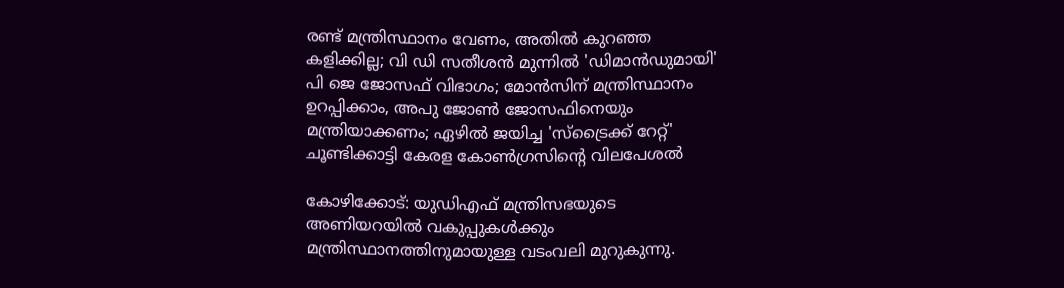രണ്ട് മന്ത്രിസ്ഥാനം വേണം, അതില്‍ കുറഞ്ഞ കളിക്കില്ല; വി ഡി സതീശന്‍ മുന്നില്‍ 'ഡിമാന്‍ഡുമായി' പി ജെ ജോസഫ് വിഭാഗം; മോന്‍സിന് മന്ത്രിസ്ഥാനം ഉറപ്പിക്കാം, അപു ജോണ്‍ ജോസഫിനെയും മന്ത്രിയാക്കണം; ഏഴില്‍ ജയിച്ച 'സ്‌ട്രൈക്ക് റേറ്റ്' ചൂണ്ടിക്കാട്ടി കേരള കോണ്‍ഗ്രസിന്റെ വിലപേശല്‍

കോഴിക്കോട്: യുഡിഎഫ് മന്ത്രിസഭയുടെ അണിയറയില്‍ വകുപ്പുകള്‍ക്കും മന്ത്രിസ്ഥാനത്തിനുമായുള്ള വടംവലി മുറുകുന്നു.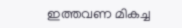ഇത്തവണ മികച്ച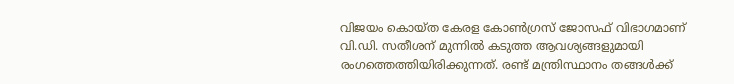വിജയം കൊയ്ത കേരള കോണ്‍ഗ്രസ് ജോസഫ് വിഭാഗമാണ് വി.ഡി. സതീശന് മുന്നില്‍ കടുത്ത ആവശ്യങ്ങളുമായി രംഗത്തെത്തിയിരിക്കുന്നത്. രണ്ട് മന്ത്രിസ്ഥാനം തങ്ങള്‍ക്ക്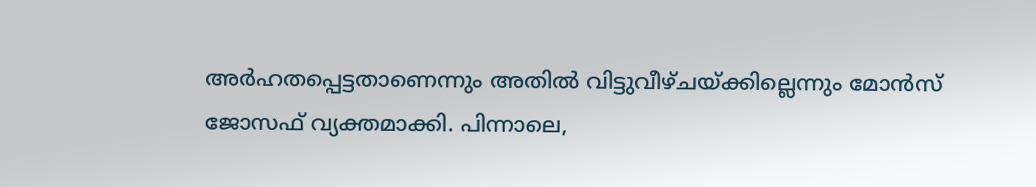അര്‍ഹതപ്പെട്ടതാണെന്നും അതില്‍ വിട്ടുവീഴ്ചയ്ക്കില്ലെന്നും മോന്‍സ് ജോസഫ് വ്യക്തമാക്കി. പിന്നാലെ,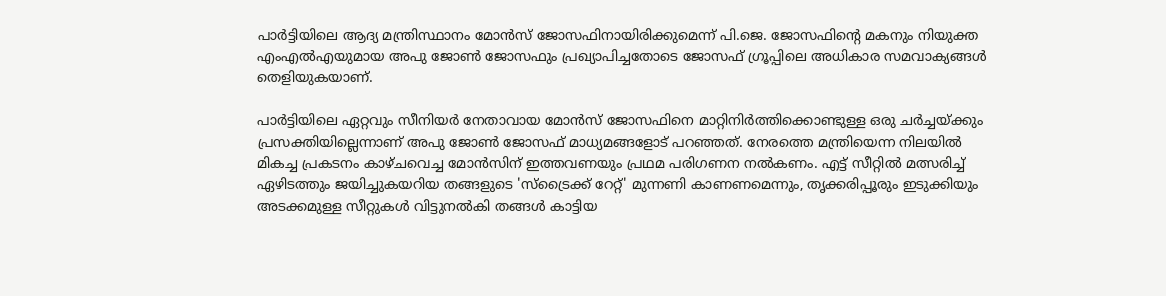പാര്‍ട്ടിയിലെ ആദ്യ മന്ത്രിസ്ഥാനം മോന്‍സ് ജോസഫിനായിരിക്കുമെന്ന് പി.ജെ. ജോസഫിന്റെ മകനും നിയുക്ത എംഎല്‍എയുമായ അപു ജോണ്‍ ജോസഫും പ്രഖ്യാപിച്ചതോടെ ജോസഫ് ഗ്രൂപ്പിലെ അധികാര സമവാക്യങ്ങള്‍ തെളിയുകയാണ്.

പാര്‍ട്ടിയിലെ ഏറ്റവും സീനിയര്‍ നേതാവായ മോന്‍സ് ജോസഫിനെ മാറ്റിനിര്‍ത്തിക്കൊണ്ടുള്ള ഒരു ചര്‍ച്ചയ്ക്കും പ്രസക്തിയില്ലെന്നാണ് അപു ജോണ്‍ ജോസഫ് മാധ്യമങ്ങളോട് പറഞ്ഞത്. നേരത്തെ മന്ത്രിയെന്ന നിലയില്‍ മികച്ച പ്രകടനം കാഴ്ചവെച്ച മോന്‍സിന് ഇത്തവണയും പ്രഥമ പരിഗണന നല്‍കണം. എട്ട് സീറ്റില്‍ മത്സരിച്ച് ഏഴിടത്തും ജയിച്ചുകയറിയ തങ്ങളുടെ 'സ്‌ട്രൈക്ക് റേറ്റ്' മുന്നണി കാണണമെന്നും, തൃക്കരിപ്പൂരും ഇടുക്കിയും അടക്കമുള്ള സീറ്റുകള്‍ വിട്ടുനല്‍കി തങ്ങള്‍ കാട്ടിയ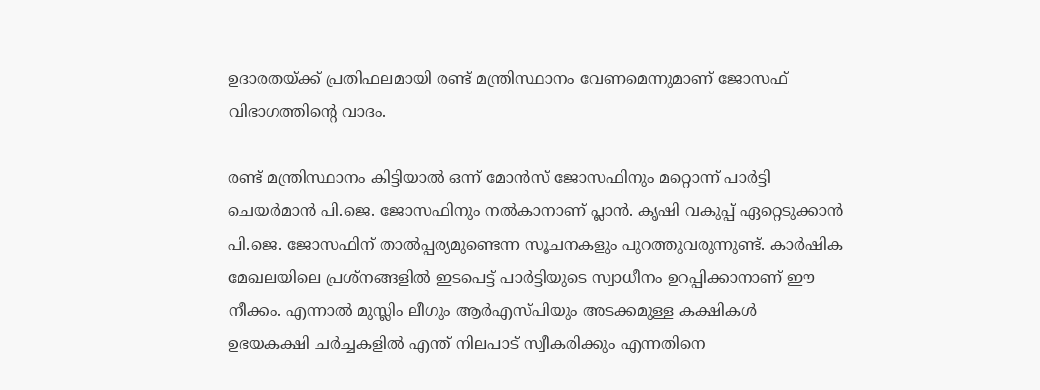ഉദാരതയ്ക്ക് പ്രതിഫലമായി രണ്ട് മന്ത്രിസ്ഥാനം വേണമെന്നുമാണ് ജോസഫ് വിഭാഗത്തിന്റെ വാദം.

രണ്ട് മന്ത്രിസ്ഥാനം കിട്ടിയാല്‍ ഒന്ന് മോന്‍സ് ജോസഫിനും മറ്റൊന്ന് പാര്‍ട്ടി ചെയര്‍മാന്‍ പി.ജെ. ജോസഫിനും നല്‍കാനാണ് പ്ലാന്‍. കൃഷി വകുപ്പ് ഏറ്റെടുക്കാന്‍ പി.ജെ. ജോസഫിന് താല്‍പ്പര്യമുണ്ടെന്ന സൂചനകളും പുറത്തുവരുന്നുണ്ട്. കാര്‍ഷിക മേഖലയിലെ പ്രശ്‌നങ്ങളില്‍ ഇടപെട്ട് പാര്‍ട്ടിയുടെ സ്വാധീനം ഉറപ്പിക്കാനാണ് ഈ നീക്കം. എന്നാല്‍ മുസ്ലിം ലീഗും ആര്‍എസ്പിയും അടക്കമുള്ള കക്ഷികള്‍ ഉഭയകക്ഷി ചര്‍ച്ചകളില്‍ എന്ത് നിലപാട് സ്വീകരിക്കും എന്നതിനെ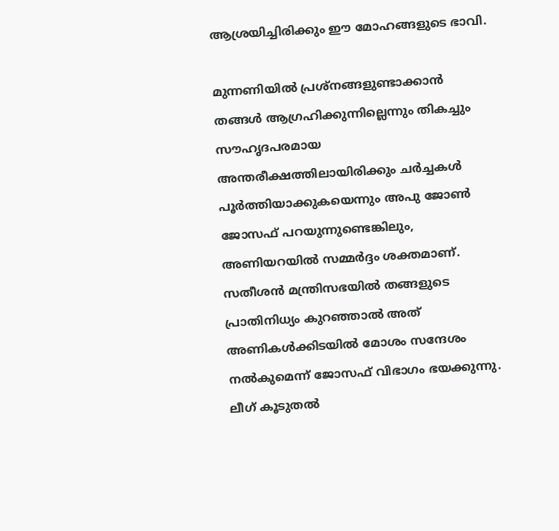ആശ്രയിച്ചിരിക്കും ഈ മോഹങ്ങളുടെ ഭാവി.

മുന്നണിയില്‍ പ്രശ്‌നങ്ങളുണ്ടാക്കാന്‍ തങ്ങള്‍ ആഗ്രഹിക്കുന്നില്ലെന്നും തികച്ചും സൗഹൃദപരമായ അന്തരീക്ഷത്തിലായിരിക്കും ചര്‍ച്ചകള്‍ പൂര്‍ത്തിയാക്കുകയെന്നും അപു ജോണ്‍ ജോസഫ് പറയുന്നുണ്ടെങ്കിലും, അണിയറയില്‍ സമ്മര്‍ദ്ദം ശക്തമാണ്. സതീശന്‍ മന്ത്രിസഭയില്‍ തങ്ങളുടെ പ്രാതിനിധ്യം കുറഞ്ഞാല്‍ അത് അണികള്‍ക്കിടയില്‍ മോശം സന്ദേശം നല്‍കുമെന്ന് ജോസഫ് വിഭാഗം ഭയക്കുന്നു. ലീഗ് കൂടുതല്‍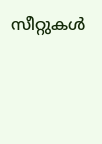സീറ്റുകള്‍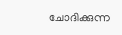ചോദിക്കുന്ന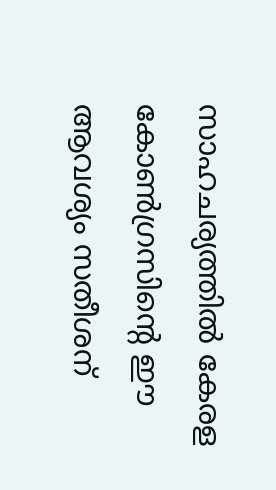സാഹചര്യത്തില്‍ കേരള കോണ്‍ഗ്രസിന്റെ ഈ ആവശ്യം സതീശന്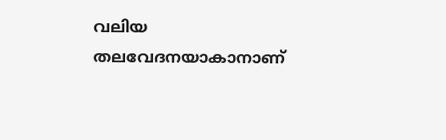വലിയ തലവേദനയാകാനാണ്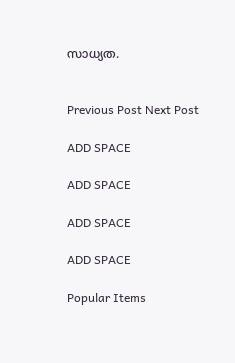സാധ്യത.


Previous Post Next Post

ADD SPACE

ADD SPACE

ADD SPACE

ADD SPACE

Popular Items